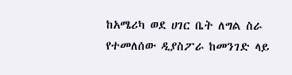ከአሜሪካ ወደ ሀገር ቤት ለግል ስራ የተመለሰው ዲያስፖራ ከመንገድ ላይ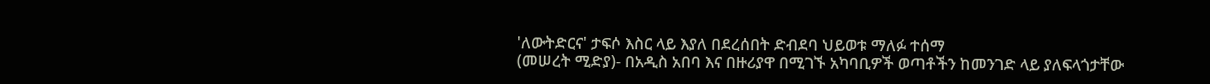'ለውትድርና' ታፍሶ እስር ላይ እያለ በደረሰበት ድብደባ ህይወቱ ማለፉ ተሰማ
(መሠረት ሚድያ)- በአዲስ አበባ እና በዙሪያዋ በሚገኙ አካባቢዎች ወጣቶችን ከመንገድ ላይ ያለፍላጎታቸው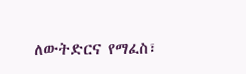ለውትድርና የማፈስ፣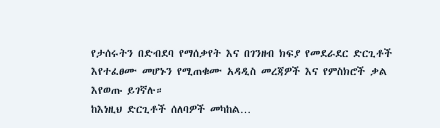የታሰሩትን በድብደባ የማሰቃየት እና በገንዘብ ክፍያ የመደራደር ድርጊቶች እየተፈፀሙ መሆኑን የሚጠቁሙ አዳዲስ መረጃዎች እና የምስክሮች ቃል እየወጡ ይገኛሉ።
ከእነዚህ ድርጊቶች ሰለባዎች መካከል…